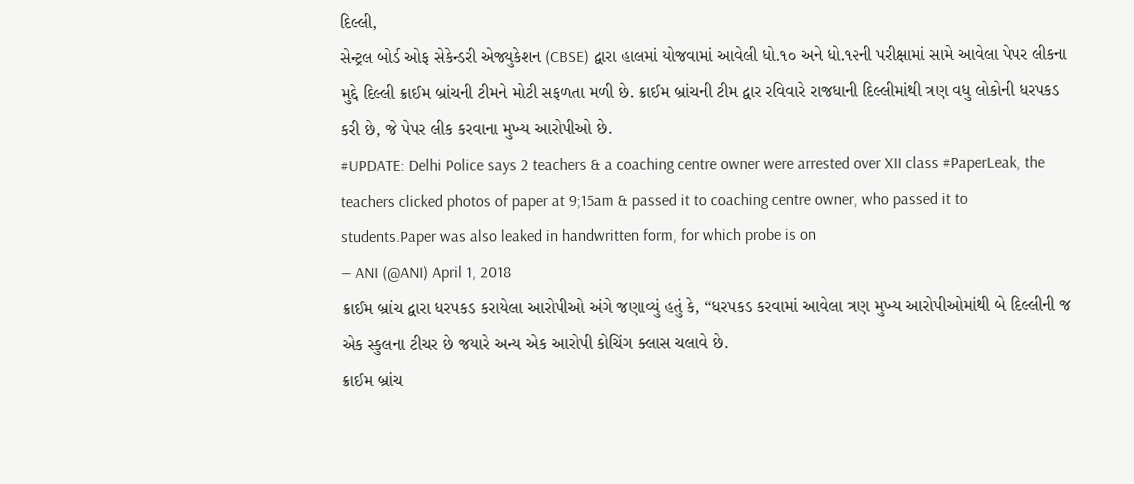દિલ્લી,
સેન્ટ્રલ બોર્ડ ઓફ સેકેન્ડરી એજ્યુકેશન (CBSE) દ્વારા હાલમાં યોજવામાં આવેલી ધો.૧૦ અને ધો.૧૨ની પરીક્ષામાં સામે આવેલા પેપર લીકના મુદ્દે દિલ્લી ક્રાઈમ બ્રાંચની ટીમને મોટી સફળતા મળી છે. ક્રાઈમ બ્રાંચની ટીમ દ્વાર રવિવારે રાજધાની દિલ્લીમાંથી ત્રણ વધુ લોકોની ધરપકડ કરી છે, જે પેપર લીક કરવાના મુખ્ય આરોપીઓ છે.
#UPDATE: Delhi Police says 2 teachers & a coaching centre owner were arrested over XII class #PaperLeak, the teachers clicked photos of paper at 9;15am & passed it to coaching centre owner, who passed it to students.Paper was also leaked in handwritten form, for which probe is on
— ANI (@ANI) April 1, 2018
ક્રાઈમ બ્રાંચ દ્વારા ધરપકડ કરાયેલા આરોપીઓ અંગે જણાવ્યું હતું કે, “ધરપકડ કરવામાં આવેલા ત્રણ મુખ્ય આરોપીઓમાંથી બે દિલ્લીની જ એક સ્કુલના ટીચર છે જયારે અન્ય એક આરોપી કોચિંગ ક્લાસ ચલાવે છે.
ક્રાઈમ બ્રાંચ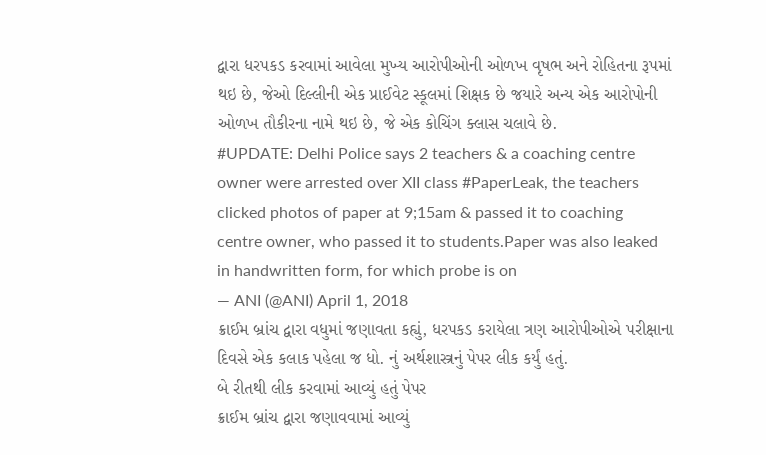દ્વારા ધરપકડ કરવામાં આવેલા મુખ્ય આરોપીઓની ઓળખ વૃષભ અને રોહિતના રૂપમાં થઇ છે, જેઓ દિલ્લીની એક પ્રાઈવેટ સ્કૂલમાં શિક્ષક છે જયારે અન્ય એક આરોપોની ઓળખ તૌકીરના નામે થઇ છે, જે એક કોચિંગ ક્લાસ ચલાવે છે.
#UPDATE: Delhi Police says 2 teachers & a coaching centre owner were arrested over XII class #PaperLeak, the teachers clicked photos of paper at 9;15am & passed it to coaching centre owner, who passed it to students.Paper was also leaked in handwritten form, for which probe is on
— ANI (@ANI) April 1, 2018
ક્રાઈમ બ્રાંચ દ્વારા વધુમાં જણાવતા કહ્યું, ધરપકડ કરાયેલા ત્રણ આરોપીઓએ પરીક્ષાના દિવસે એક કલાક પહેલા જ ધો. નું અર્થશાસ્ત્રનું પેપર લીક કર્યું હતું.
બે રીતથી લીક કરવામાં આવ્યું હતું પેપર
ક્રાઈમ બ્રાંચ દ્વારા જણાવવામાં આવ્યું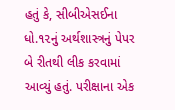હતું કે, સીબીએસઈના ધો.૧૨નું અર્થશાસ્ત્રનું પેપર બે રીતથી લીક કરવામાં આવ્યું હતું. પરીક્ષાના એક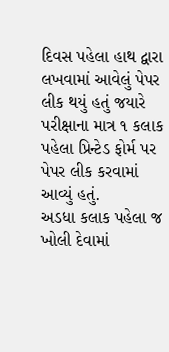દિવસ પહેલા હાથ દ્વારા લખવામાં આવેલું પેપર લીક થયું હતું જયારે પરીક્ષાના માત્ર ૧ કલાક પહેલા પ્રિન્ટેડ ફોર્મ પર પેપર લીક કરવામાં આવ્યું હતું.
અડધા કલાક પહેલા જ ખોલી દેવામાં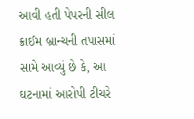આવી હતી પેપરની સીલ
ક્રાઈમ બ્રાન્ચની તપાસમાં સામે આવ્યું છે કે, આ ઘટનામાં આરોપી ટીચરે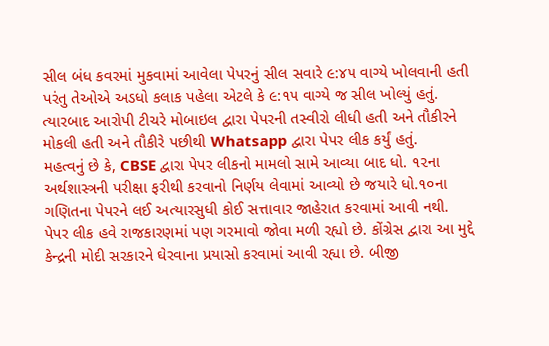સીલ બંધ કવરમાં મુકવામાં આવેલા પેપરનું સીલ સવારે ૯:૪૫ વાગ્યે ખોલવાની હતી પરંતુ તેઓએ અડધો કલાક પહેલા એટલે કે ૯:૧૫ વાગ્યે જ સીલ ખોલ્યું હતું.
ત્યારબાદ આરોપી ટીચરે મોબાઇલ દ્વારા પેપરની તસ્વીરો લીધી હતી અને તૌકીરને મોકલી હતી અને તૌકીરે પછીથી Whatsapp દ્વારા પેપર લીક કર્યું હતું.
મહત્વનું છે કે, CBSE દ્વારા પેપર લીકનો મામલો સામે આવ્યા બાદ ધો. ૧૨ના અર્થશાસ્ત્રની પરીક્ષા ફરીથી કરવાનો નિર્ણય લેવામાં આવ્યો છે જયારે ધો.૧૦ના ગણિતના પેપરને લઈ અત્યારસુધી કોઈ સત્તાવાર જાહેરાત કરવામાં આવી નથી.
પેપર લીક હવે રાજકારણમાં પણ ગરમાવો જોવા મળી રહ્યો છે. કોંગ્રેસ દ્વારા આ મુદ્દે કેન્દ્રની મોદી સરકારને ઘેરવાના પ્રયાસો કરવામાં આવી રહ્યા છે. બીજી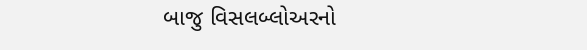બાજુ વિસલબ્લોઅરનો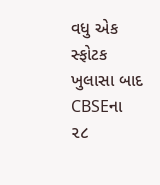વધુ એક સ્ફોટક ખુલાસા બાદ CBSEના ૨૮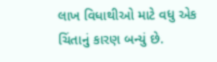લાખ વિધાથીઓ માટે વધુ એક ચિંતાનું કારણ બન્યું છે.